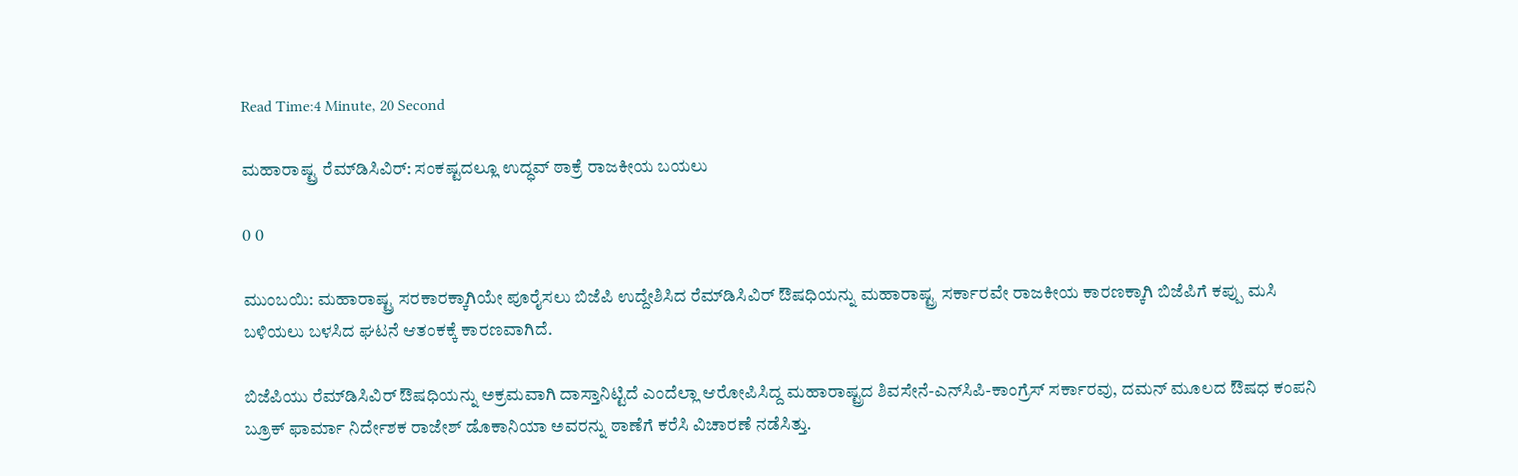Read Time:4 Minute, 20 Second

ಮಹಾರಾಷ್ಟ್ರ ರೆಮ್‌ಡಿಸಿವಿರ್: ಸಂಕಷ್ಟದಲ್ಲೂ ಉದ್ಧವ್ ಠಾಕ್ರೆ ರಾಜಕೀಯ ಬಯಲು

0 0

ಮುಂಬಯಿ: ಮಹಾರಾಷ್ಟ್ರ ಸರಕಾರಕ್ಕಾಗಿಯೇ ಪೂರೈಸಲು ಬಿಜೆಪಿ ಉದ್ದೇಶಿಸಿದ ರೆಮ್‌ಡಿಸಿವಿರ್ ಔಷಧಿಯನ್ನು ಮಹಾರಾಷ್ಟ್ರ ಸರ್ಕಾರವೇ ರಾಜಕೀಯ ಕಾರಣಕ್ಕಾಗಿ ಬಿಜೆಪಿಗೆ ಕಪ್ಪು ಮಸಿ ಬಳಿಯಲು ಬಳಸಿದ ಘಟನೆ ಆತಂಕಕ್ಕೆ ಕಾರಣವಾಗಿದೆ.

ಬಿಜೆಪಿಯು ರೆಮ್‌ಡಿಸಿವಿರ್ ಔಷಧಿಯನ್ನು ಅಕ್ರಮವಾಗಿ ದಾಸ್ತಾನಿಟ್ಟಿದೆ ಎಂದೆಲ್ಲಾ ಆರೋಪಿಸಿದ್ದ ಮಹಾರಾಷ್ಟ್ರದ ಶಿವಸೇನೆ-ಎನ್‌ಸಿಪಿ-ಕಾಂಗ್ರೆಸ್ ಸರ್ಕಾರವು, ದಮನ್ ಮೂಲದ ಔಷಧ ಕಂಪನಿ ಬ್ರೂಕ್ ಫಾರ್ಮಾ ನಿರ್ದೇಶಕ ರಾಜೇಶ್ ಡೊಕಾನಿಯಾ ಅವರನ್ನು ಠಾಣೆಗೆ ಕರೆಸಿ ವಿಚಾರಣೆ ನಡೆಸಿತ್ತು.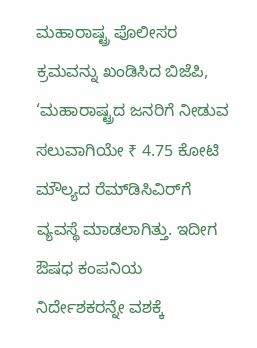ಮಹಾರಾಷ್ಟ್ರ ಪೊಲೀಸರ ಕ್ರಮವನ್ನು ಖಂಡಿಸಿದ ಬಿಜೆಪಿ, ‘ಮಹಾರಾಷ್ಟ್ರದ ಜನರಿಗೆ ನೀಡುವ ಸಲುವಾಗಿಯೇ ₹ 4.75 ಕೋಟಿ ಮೌಲ್ಯದ ರೆಮ್‌ಡಿಸಿವಿರ್‌‌ಗೆ ವ್ಯವಸ್ಥೆ ಮಾಡಲಾಗಿತ್ತು. ಇದೀಗ ಔಷಧ ಕಂಪನಿಯ ನಿರ್ದೇಶಕರನ್ನೇ ವಶಕ್ಕೆ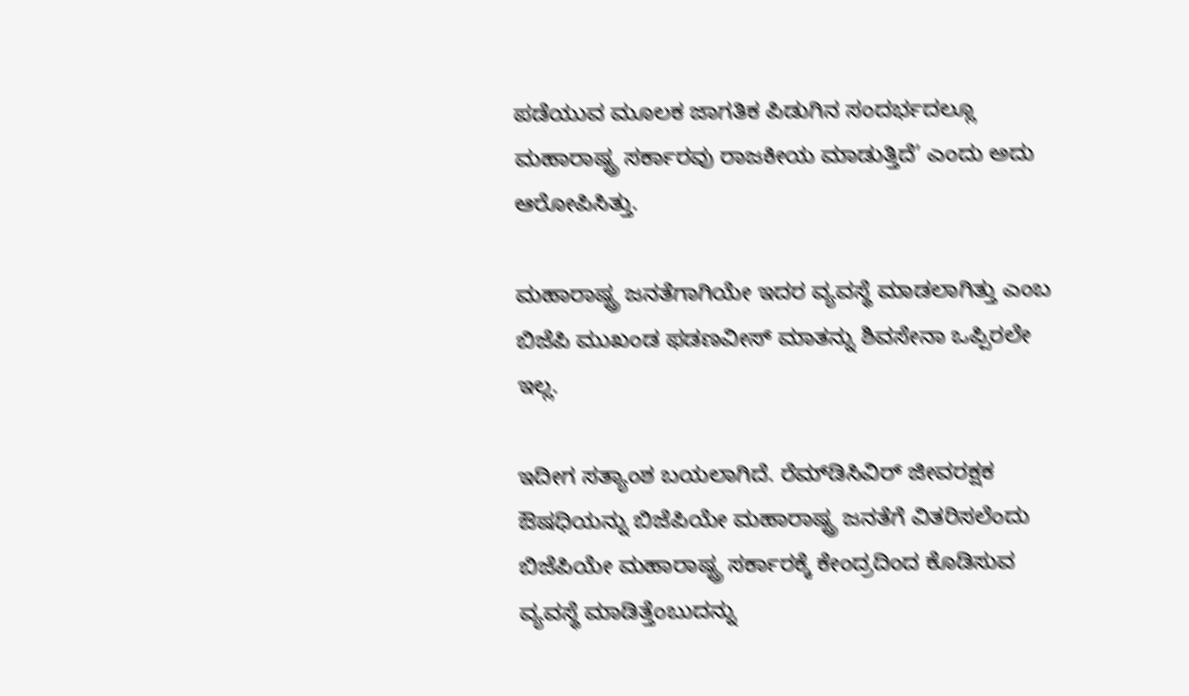ಪಡೆಯುವ ಮೂಲಕ ಜಾಗತಿಕ ಪಿಡುಗಿನ ಸಂದರ್ಭದಲ್ಲೂ ಮಹಾರಾಷ್ಟ್ರ ಸರ್ಕಾರವು ರಾಜಕೀಯ ಮಾಡುತ್ತಿದೆ’ ಎಂದು ಅದು ಆರೋಪಿಸಿತ್ತು.

ಮಹಾರಾಷ್ಟ್ರ ಜನತೆಗಾಗಿಯೇ ಇದರ ವ್ಯವಸ್ಥೆ ಮಾಡಲಾಗಿತ್ತು ಎಂಬ ಬಿಜೆಪಿ ಮುಖಂಡ ಫಡಣವೀಸ್ ಮಾತನ್ನು ಶಿವಸೇನಾ ಒಪ್ಪಿರಲೇ ಇಲ್ಲ.

ಇದೀಗ ಸತ್ಯಾಂಶ ಬಯಲಾಗಿದೆ. ರೆಮ್‌ಡಿಸಿವಿರ್ ಜೀವರಕ್ಷಕ ಔಷಧಿಯನ್ನು ಬಿಜೆಪಿಯೇ ಮಹಾರಾಷ್ಟ್ರ ಜನತೆಗೆ ವಿತರಿಸಲೆಂದು ಬಿಜೆಪಿಯೇ ಮಹಾರಾಷ್ಟ್ರ ಸರ್ಕಾರಕ್ಕೆ ಕೇಂದ್ರದಿಂದ ಕೊಡಿಸುವ ವ್ಯವಸ್ಥೆ ಮಾಡಿತ್ತೆಂಬುದನ್ನು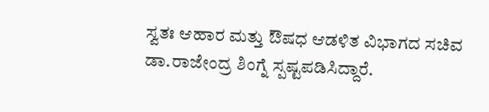ಸ್ವತಃ ಆಹಾರ ಮತ್ತು ಔಷಧ ಆಡಳಿತ ವಿಭಾಗದ ಸಚಿವ ಡಾ.ರಾಜೇಂದ್ರ ಶಿಂಗ್ನೆ ಸ್ಪಷ್ಟಪಡಿಸಿದ್ದಾರೆ.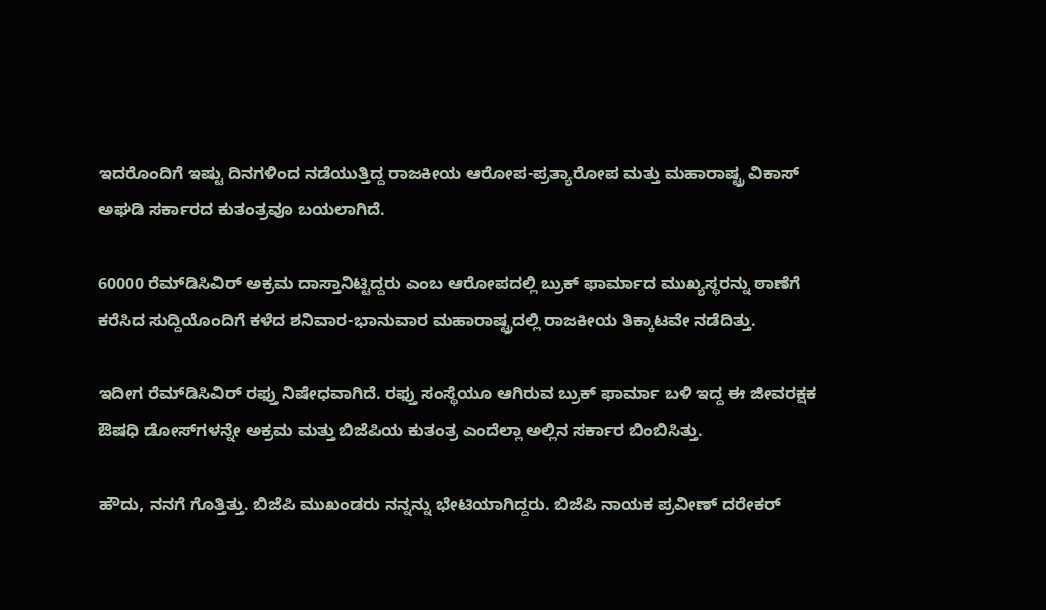ಇದರೊಂದಿಗೆ ಇಷ್ಟು ದಿನಗಳಿಂದ ನಡೆಯುತ್ತಿದ್ದ ರಾಜಕೀಯ ಆರೋಪ-ಪ್ರತ್ಯಾರೋಪ ಮತ್ತು ಮಹಾರಾಷ್ಟ್ರ ವಿಕಾಸ್ ಅಘಡಿ ಸರ್ಕಾರದ ಕುತಂತ್ರವೂ ಬಯಲಾಗಿದೆ.

60000 ರೆಮ್‌ಡಿಸಿವಿರ್ ಅಕ್ರಮ ದಾಸ್ತಾನಿಟ್ಟಿದ್ದರು ಎಂಬ ಆರೋಪದಲ್ಲಿ ಬ್ರುಕ್ ಫಾರ್ಮಾದ ಮುಖ್ಯಸ್ಥರನ್ನು ಠಾಣೆಗೆ ಕರೆಸಿದ ಸುದ್ದಿಯೊಂದಿಗೆ ಕಳೆದ ಶನಿವಾರ-ಭಾನುವಾರ ಮಹಾರಾಷ್ಟ್ರದಲ್ಲಿ ರಾಜಕೀಯ ತಿಕ್ಕಾಟವೇ ನಡೆದಿತ್ತು.

ಇದೀಗ ರೆಮ್‌ಡಿಸಿವಿರ್ ರಫ್ತು ನಿಷೇಧವಾಗಿದೆ. ರಫ್ತು ಸಂಸ್ಥೆಯೂ ಆಗಿರುವ ಬ್ರುಕ್ ಫಾರ್ಮಾ ಬಳಿ ಇದ್ದ ಈ ಜೀವರಕ್ಷಕ ಔಷಧಿ ಡೋಸ್‌ಗಳನ್ನೇ ಅಕ್ರಮ ಮತ್ತು ಬಿಜೆಪಿಯ ಕುತಂತ್ರ ಎಂದೆಲ್ಲಾ ಅಲ್ಲಿನ ಸರ್ಕಾರ ಬಿಂಬಿಸಿತ್ತು.

ಹೌದು, ನನಗೆ ಗೊತ್ತಿತ್ತು. ಬಿಜೆಪಿ ಮುಖಂಡರು ನನ್ನನ್ನು ಭೇಟಿಯಾಗಿದ್ದರು. ಬಿಜೆಪಿ ನಾಯಕ ಪ್ರವೀಣ್ ದರೇಕರ್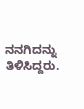ನನಗಿದನ್ನು ತಿಳಿಸಿದ್ದರು.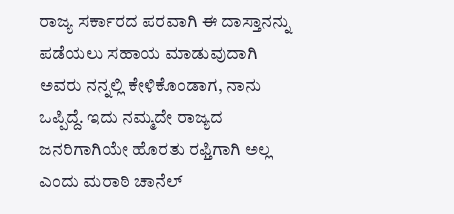ರಾಜ್ಯ ಸರ್ಕಾರದ ಪರವಾಗಿ ಈ ದಾಸ್ತಾನನ್ನು ಪಡೆಯಲು ಸಹಾಯ ಮಾಡುವುದಾಗಿ ಅವರು ನನ್ನಲ್ಲಿ ಕೇಳಿಕೊಂಡಾಗ, ನಾನು ಒಪ್ಪಿದ್ದೆ. ಇದು ನಮ್ಮದೇ ರಾಜ್ಯದ ಜನರಿಗಾಗಿಯೇ ಹೊರತು ರಫ್ತಿಗಾಗಿ ಅಲ್ಲ ಎಂದು ಮರಾಠಿ ಚಾನೆಲ್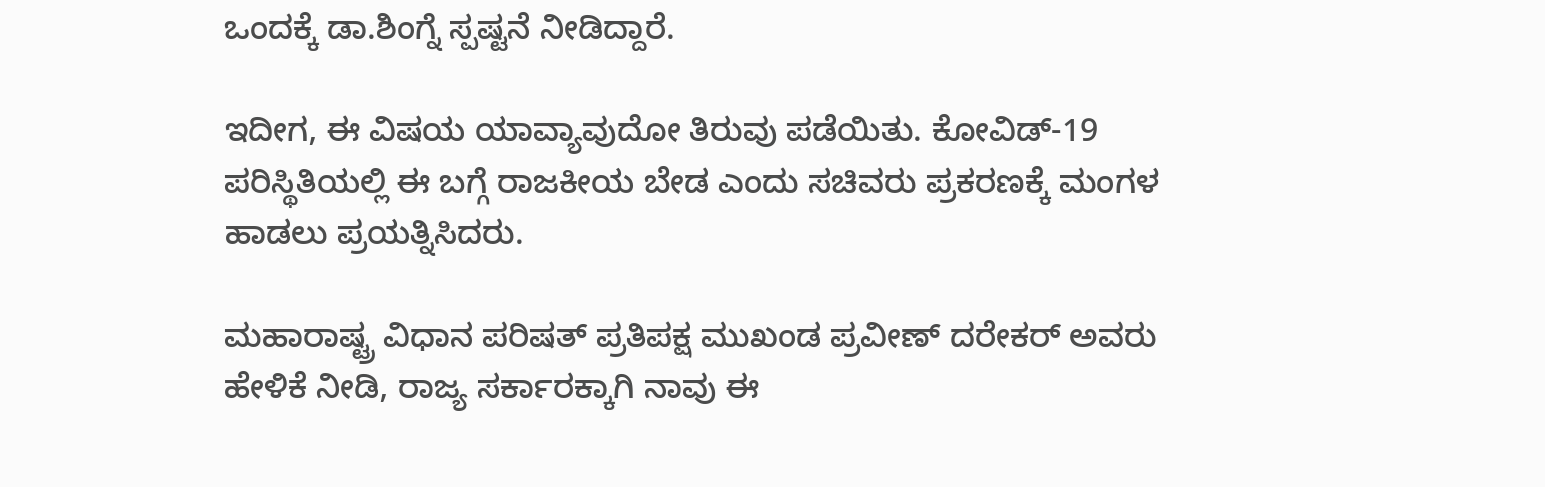ಒಂದಕ್ಕೆ ಡಾ.ಶಿಂಗ್ನೆ ಸ್ಪಷ್ಟನೆ ನೀಡಿದ್ದಾರೆ.

ಇದೀಗ, ಈ ವಿಷಯ ಯಾವ್ಯಾವುದೋ ತಿರುವು ಪಡೆಯಿತು. ಕೋವಿಡ್-19 ಪರಿಸ್ಥಿತಿಯಲ್ಲಿ ಈ ಬಗ್ಗೆ ರಾಜಕೀಯ ಬೇಡ ಎಂದು ಸಚಿವರು ಪ್ರಕರಣಕ್ಕೆ ಮಂಗಳ ಹಾಡಲು ಪ್ರಯತ್ನಿಸಿದರು.

ಮಹಾರಾಷ್ಟ್ರ ವಿಧಾನ ಪರಿಷತ್ ಪ್ರತಿಪಕ್ಷ ಮುಖಂಡ ಪ್ರವೀಣ್ ದರೇಕರ್ ಅವರು ಹೇಳಿಕೆ ನೀಡಿ, ರಾಜ್ಯ ಸರ್ಕಾರಕ್ಕಾಗಿ ನಾವು ಈ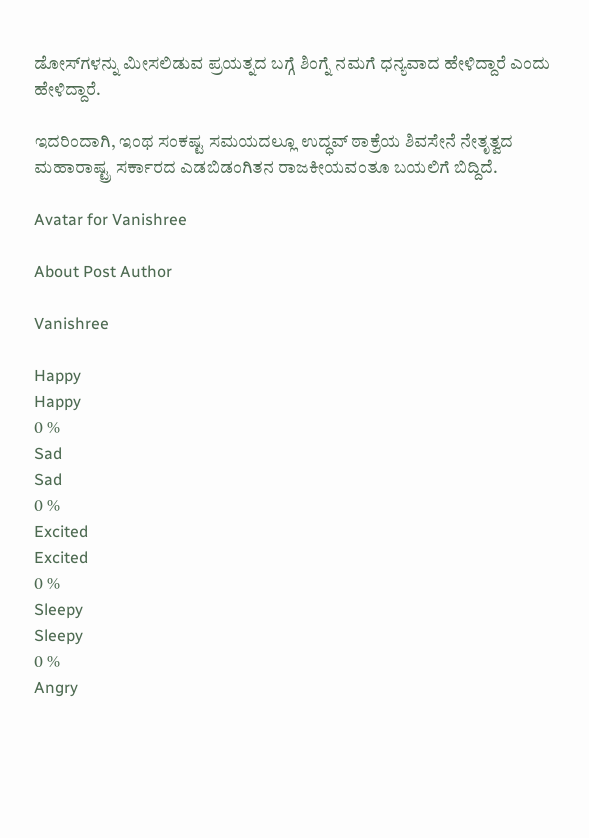ಡೋಸ್‌ಗಳನ್ನು ಮೀಸಲಿಡುವ ಪ್ರಯತ್ನದ ಬಗ್ಗೆ ಶಿಂಗ್ನೆ ನಮಗೆ ಧನ್ಯವಾದ ಹೇಳಿದ್ದಾರೆ ಎಂದು ಹೇಳಿದ್ದಾರೆ.

ಇದರಿಂದಾಗಿ, ಇಂಥ ಸಂಕಷ್ಟ ಸಮಯದಲ್ಲೂ ಉದ್ಧವ್ ಠಾಕ್ರೆಯ ಶಿವಸೇನೆ ನೇತೃತ್ವದ ಮಹಾರಾಷ್ಟ್ರ ಸರ್ಕಾರದ ಎಡಬಿಡಂಗಿತನ ರಾಜಕೀಯವಂತೂ ಬಯಲಿಗೆ ಬಿದ್ದಿದೆ.

Avatar for Vanishree

About Post Author

Vanishree

Happy
Happy
0 %
Sad
Sad
0 %
Excited
Excited
0 %
Sleepy
Sleepy
0 %
Angry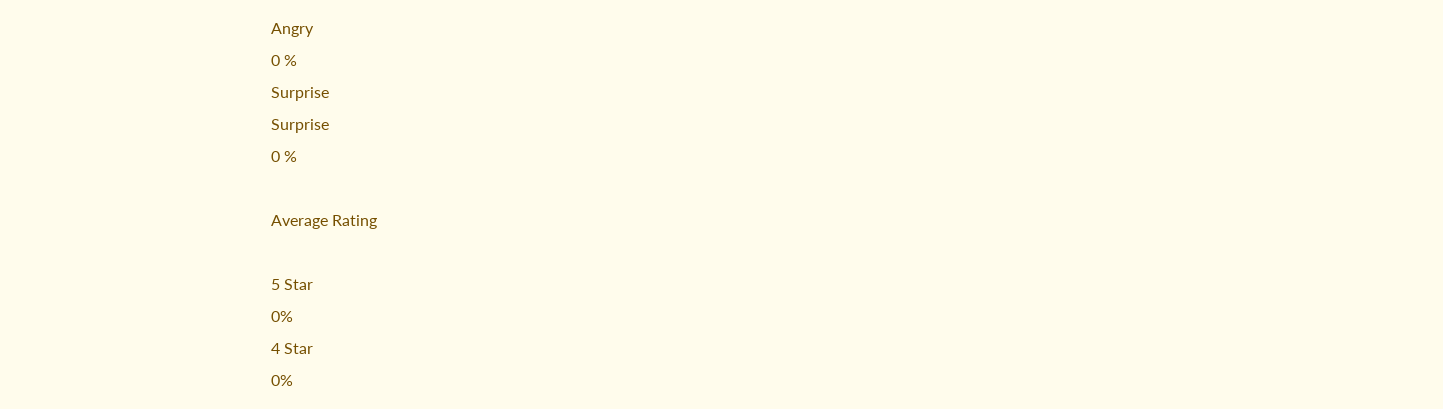Angry
0 %
Surprise
Surprise
0 %

Average Rating

5 Star
0%
4 Star
0%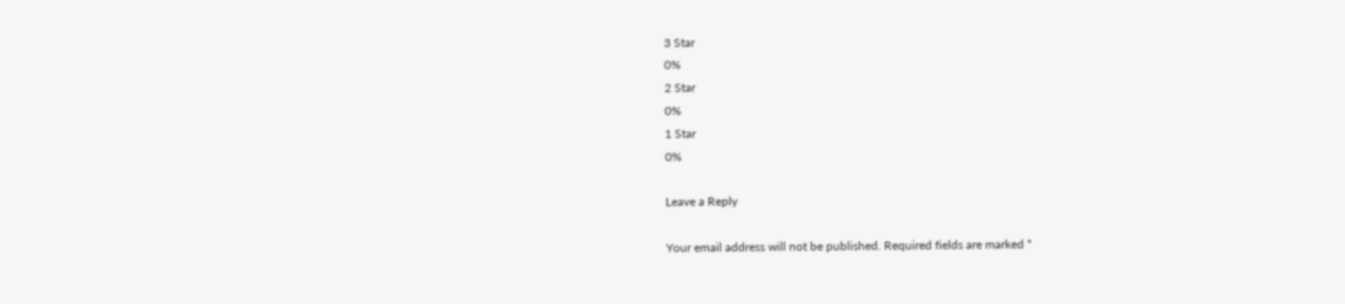3 Star
0%
2 Star
0%
1 Star
0%

Leave a Reply

Your email address will not be published. Required fields are marked *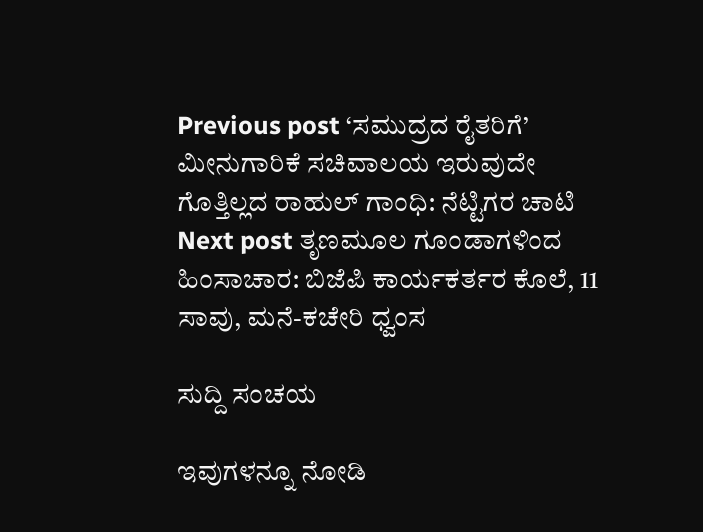Previous post ‘ಸಮುದ್ರದ ರೈತರಿಗೆ’ ಮೀನುಗಾರಿಕೆ ಸಚಿವಾಲಯ ಇರುವುದೇ ಗೊತ್ತಿಲ್ಲದ ರಾಹುಲ್ ಗಾಂಧಿ: ನೆಟ್ಟಿಗರ ಚಾಟಿ
Next post ತೃಣಮೂಲ ಗೂಂಡಾಗಳಿಂದ ಹಿಂಸಾಚಾರ: ಬಿಜೆಪಿ ಕಾರ್ಯಕರ್ತರ ಕೊಲೆ, 11 ಸಾವು, ಮನೆ-ಕಚೇರಿ ಧ್ವಂಸ

ಸುದ್ದಿ ಸಂಚಯ

ಇವುಗಳನ್ನೂ ನೋಡಿ